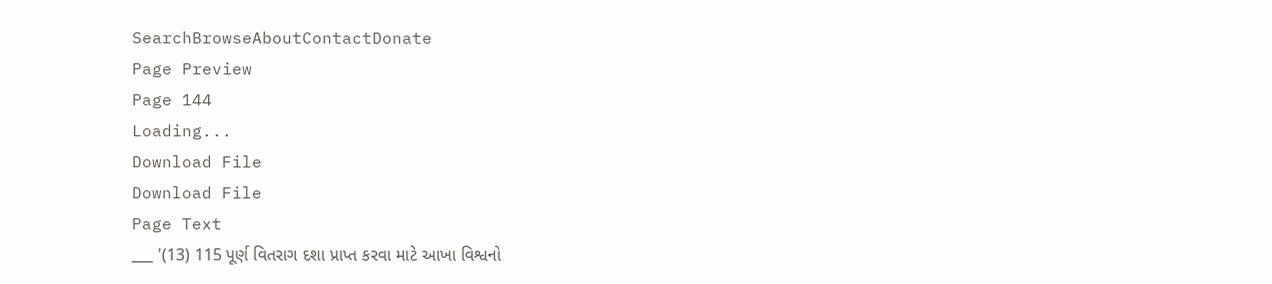SearchBrowseAboutContactDonate
Page Preview
Page 144
Loading...
Download File
Download File
Page Text
___ '(13) 115 પૂર્ણ વિતરાગ દશા પ્રાપ્ત કરવા માટે આખા વિશ્વનો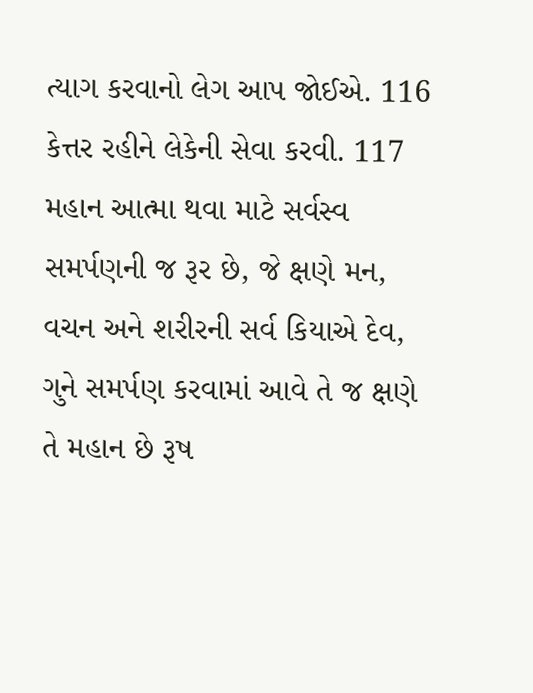ત્યાગ કરવાનો લેગ આપ જોઈએ. 116 કેત્તર રહીને લેકેની સેવા કરવી. 117 મહાન આત્મા થવા માટે સર્વસ્વ સમર્પણની જ રૂર છે, જે ક્ષણે મન, વચન અને શરીરની સર્વ કિયાએ દેવ, ગુને સમર્પણ કરવામાં આવે તે જ ક્ષણે તે મહાન છે રૂષ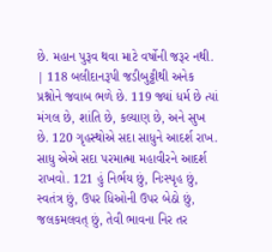છે. મહાન પુરૂવ થવા માટે વર્ષોની જરૂર નથી. | 118 બલીદાનરૂપી જડીબુટ્ટીથી અનેક પ્રશ્નોને જવાબ ભળે છે. 119 જ્યાં ધર્મ છે ત્યાં મંગલ છે, શાંતિ છે, કલ્યાણ છે, અને સુખ છે. 120 ગૃહસ્થોએ સદા સાધુને આદર્શ રાખ. સાધુ એએ સદા પરમાત્મા મહાવીરને આદર્શ રાખવો. 121 હું નિર્ભય છું, નિઃસ્પૃહ છું, સ્વતંત્ર છું, ઉપર ધિઓની ઉપર બેઠો છું, જલકમલવત્ છું, તેવી ભાવના નિર તર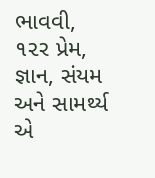ભાવવી, ૧૨ર પ્રેમ, જ્ઞાન, સંયમ અને સામર્થ્ય એ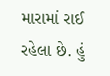મારામાં રાઈ રહેલા છે. હું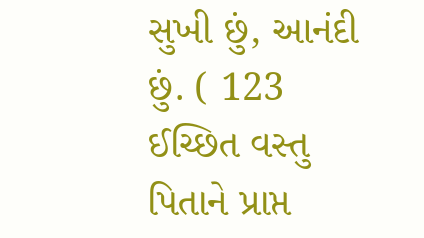સુખી છું, આનંદી છું. ( 123 ઈચ્છિત વસ્તુ પિતાને પ્રાપ્ત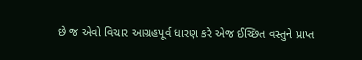છે જ એવો વિચાર આગ્રહપૂર્વ ધારણ કરે એજ ઈચ્છિત વસ્તુને પ્રાપ્ત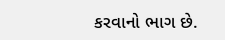કરવાનો ભાગ છે.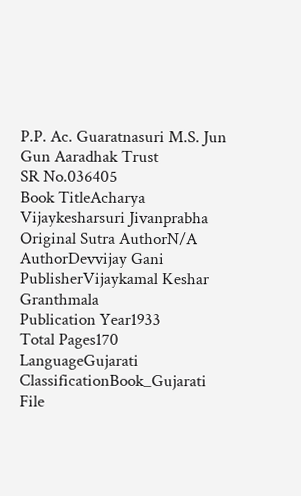P.P. Ac. Guaratnasuri M.S. Jun Gun Aaradhak Trust
SR No.036405
Book TitleAcharya Vijaykesharsuri Jivanprabha
Original Sutra AuthorN/A
AuthorDevvijay Gani
PublisherVijaykamal Keshar Granthmala
Publication Year1933
Total Pages170
LanguageGujarati
ClassificationBook_Gujarati
File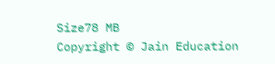Size78 MB
Copyright © Jain Education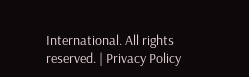International. All rights reserved. | Privacy Policy